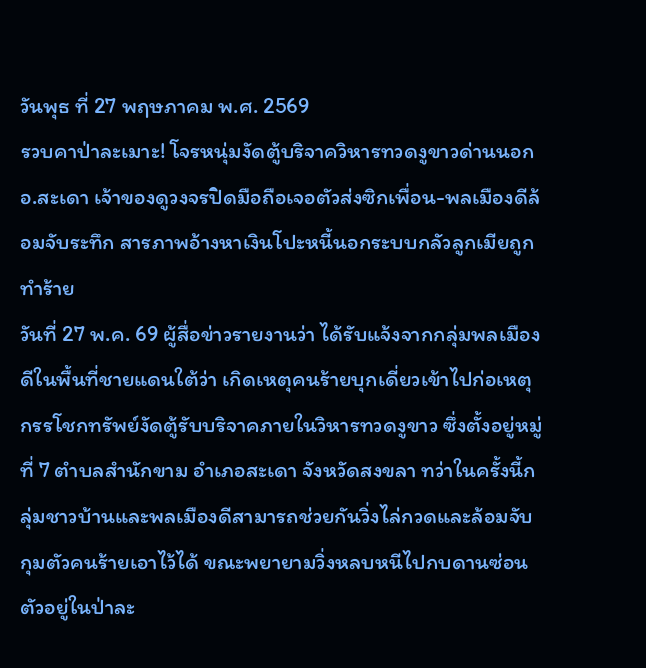วันพุธ ที่ 27 พฤษภาคม พ.ศ. 2569
รวบคาป่าละเมาะ! โจรหนุ่มงัดตู้บริจาควิหารทวดงูขาวด่านนอก อ.สะเดา เจ้าของดูวงจรปิดมือถือเจอตัวส่งซิกเพื่อน-พลเมืองดีล้อมจับระทึก สารภาพอ้างหาเงินโปะหนี้นอกระบบกลัวลูกเมียถูกทำร้าย
วันที่ 27 พ.ค. 69 ผู้สื่อข่าวรายงานว่า ได้รับแจ้งจากกลุ่มพลเมืองดีในพื้นที่ชายแดนใต้ว่า เกิดเหตุคนร้ายบุกเดี่ยวเข้าไปก่อเหตุกรรโชกทรัพย์งัดตู้รับบริจาคภายในวิหารทวดงูขาว ซึ่งตั้งอยู่หมู่ที่ 7 ตำบลสำนักขาม อำเภอสะเดา จังหวัดสงขลา ทว่าในครั้งนี้กลุ่มชาวบ้านและพลเมืองดีสามารถช่วยกันวิ่งไล่กวดและล้อมจับกุมตัวคนร้ายเอาไว้ได้ ขณะพยายามวิ่งหลบหนีไปกบดานซ่อนตัวอยู่ในป่าละ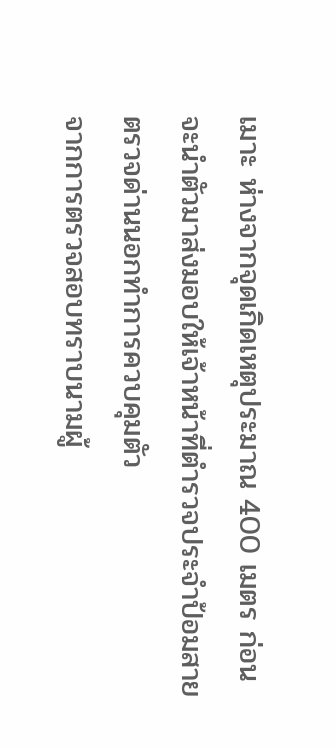เมาะ ห่างจากจุดเกิดเหตุประมาณ 400 เมตร ก่อนจะนำตัวมาส่งมอบให้เจ้าหน้าที่ตำรวจประจำป้อมสายตรวจด่านนอกทำการควบคุมตัว
จากการตรวจสอบทราบนามผู้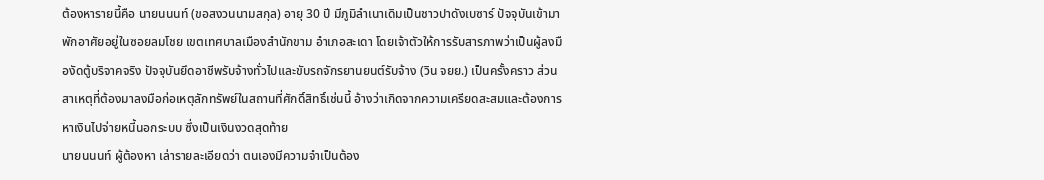ต้องหารายนี้คือ นายนนนท์ (ขอสงวนนามสกุล) อายุ 30 ปี มีภูมิลำเนาเดิมเป็นชาวปาดังเบซาร์ ปัจจุบันเข้ามาพักอาศัยอยู่ในซอยลมโชย เขตเทศบาลเมืองสำนักขาม อำเภอสะเดา โดยเจ้าตัวให้การรับสารภาพว่าเป็นผู้ลงมืองัดตู้บริจาคจริง ปัจจุบันยึดอาชีพรับจ้างทั่วไปและขับรถจักรยานยนต์รับจ้าง (วิน จยย.) เป็นครั้งคราว ส่วนสาเหตุที่ต้องมาลงมือก่อเหตุลักทรัพย์ในสถานที่ศักดิ์สิทธิ์เช่นนี้ อ้างว่าเกิดจากความเครียดสะสมและต้องการหาเงินไปจ่ายหนี้นอกระบบ ซึ่งเป็นเงินงวดสุดท้าย
นายนนนท์ ผู้ต้องหา เล่ารายละเอียดว่า ตนเองมีความจำเป็นต้อง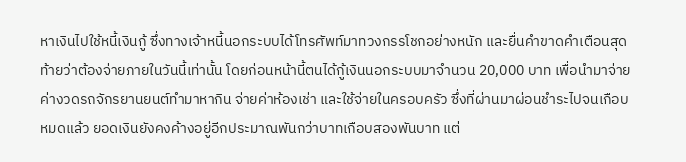หาเงินไปใช้หนี้เงินกู้ ซึ่งทางเจ้าหนี้นอกระบบได้โทรศัพท์มาทวงกรรโชกอย่างหนัก และยื่นคำขาดคำเตือนสุดท้ายว่าต้องจ่ายภายในวันนี้เท่านั้น โดยก่อนหน้านี้ตนได้กู้เงินนอกระบบมาจำนวน 20,000 บาท เพื่อนำมาจ่ายค่างวดรถจักรยานยนต์ทำมาหากิน จ่ายค่าห้องเช่า และใช้จ่ายในครอบครัว ซึ่งที่ผ่านมาผ่อนชำระไปจนเกือบหมดแล้ว ยอดเงินยังคงค้างอยู่อีกประมาณพันกว่าบาทเกือบสองพันบาท แต่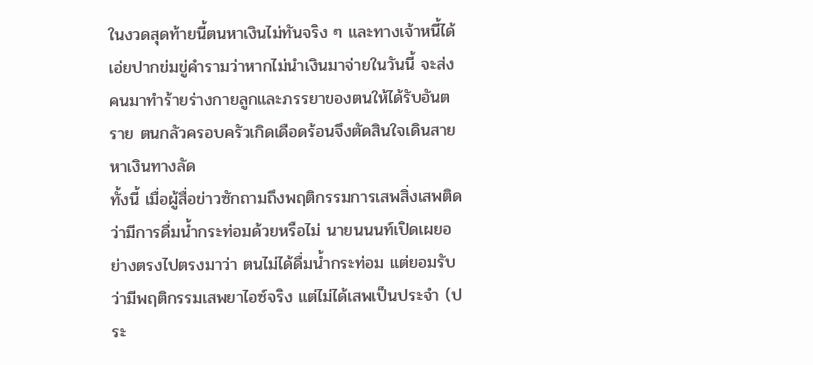ในงวดสุดท้ายนี้ตนหาเงินไม่ทันจริง ๆ และทางเจ้าหนี้ได้เอ่ยปากข่มขู่คำรามว่าหากไม่นำเงินมาจ่ายในวันนี้ จะส่งคนมาทำร้ายร่างกายลูกและภรรยาของตนให้ได้รับอันตราย ตนกลัวครอบครัวเกิดเดือดร้อนจึงตัดสินใจเดินสายหาเงินทางลัด
ทั้งนี้ เมื่อผู้สื่อข่าวซักถามถึงพฤติกรรมการเสพสิ่งเสพติดว่ามีการดื่มน้ำกระท่อมด้วยหรือไม่ นายนนนท์เปิดเผยอย่างตรงไปตรงมาว่า ตนไม่ได้ดื่มน้ำกระท่อม แต่ยอมรับว่ามีพฤติกรรมเสพยาไอซ์จริง แต่ไม่ได้เสพเป็นประจำ (ประ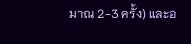มาณ 2-3 ครั้ง) และอ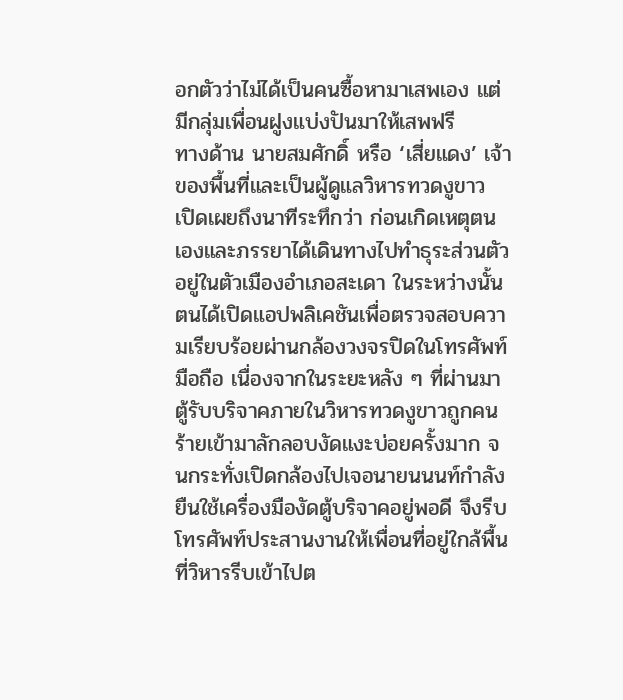อกตัวว่าไม่ได้เป็นคนซื้อหามาเสพเอง แต่มีกลุ่มเพื่อนฝูงแบ่งปันมาให้เสพฟรี
ทางด้าน นายสมศักดิ์ หรือ ‘เสี่ยแดง’ เจ้าของพื้นที่และเป็นผู้ดูแลวิหารทวดงูขาว เปิดเผยถึงนาทีระทึกว่า ก่อนเกิดเหตุตนเองและภรรยาได้เดินทางไปทำธุระส่วนตัวอยู่ในตัวเมืองอำเภอสะเดา ในระหว่างนั้นตนได้เปิดแอปพลิเคชันเพื่อตรวจสอบความเรียบร้อยผ่านกล้องวงจรปิดในโทรศัพท์มือถือ เนื่องจากในระยะหลัง ๆ ที่ผ่านมา ตู้รับบริจาคภายในวิหารทวดงูขาวถูกคนร้ายเข้ามาลักลอบงัดแงะบ่อยครั้งมาก จนกระทั่งเปิดกล้องไปเจอนายนนนท์กำลังยืนใช้เครื่องมืองัดตู้บริจาคอยู่พอดี จึงรีบโทรศัพท์ประสานงานให้เพื่อนที่อยู่ใกล้พื้นที่วิหารรีบเข้าไปต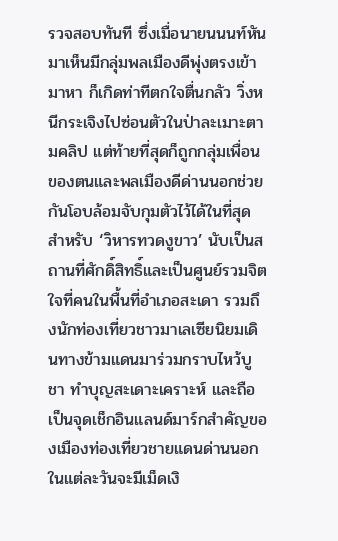รวจสอบทันที ซึ่งเมื่อนายนนนท์หันมาเห็นมีกลุ่มพลเมืองดีพุ่งตรงเข้ามาหา ก็เกิดท่าทีตกใจตื่นกลัว วิ่งหนีกระเจิงไปซ่อนตัวในป่าละเมาะตามคลิป แต่ท้ายที่สุดก็ถูกกลุ่มเพื่อนของตนและพลเมืองดีด่านนอกช่วยกันโอบล้อมจับกุมตัวไว้ได้ในที่สุด
สำหรับ ‘วิหารทวดงูขาว’ นับเป็นสถานที่ศักดิ์สิทธิ์และเป็นศูนย์รวมจิตใจที่คนในพื้นที่อำเภอสะเดา รวมถึงนักท่องเที่ยวชาวมาเลเซียนิยมเดินทางข้ามแดนมาร่วมกราบไหว้บูชา ทำบุญสะเดาะเคราะห์ และถือเป็นจุดเช็กอินแลนด์มาร์กสำคัญของเมืองท่องเที่ยวชายแดนด่านนอก ในแต่ละวันจะมีเม็ดเงิ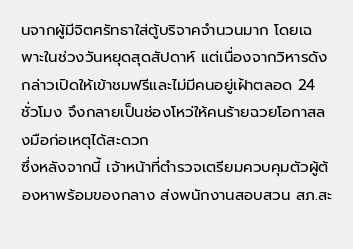นจากผู้มีจิตศรัทธาใส่ตู้บริจาคจำนวนมาก โดยเฉพาะในช่วงวันหยุดสุดสัปดาห์ แต่เนื่องจากวิหารดังกล่าวเปิดให้เข้าชมฟรีและไม่มีคนอยู่เฝ้าตลอด 24 ชั่วโมง จึงกลายเป็นช่องโหว่ให้คนร้ายฉวยโอกาสลงมือก่อเหตุได้สะดวก
ซึ่งหลังจากนี้ เจ้าหน้าที่ตำรวจเตรียมควบคุมตัวผู้ต้องหาพร้อมของกลาง ส่งพนักงานสอบสวน สภ.สะ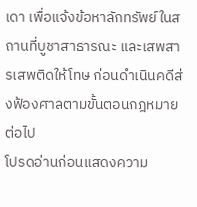เดา เพื่อแจ้งข้อหาลักทรัพย์ในสถานที่บูชาสาธารณะ และเสพสารเสพติดให้โทษ ก่อนดำเนินคดีส่งฟ้องศาลตามขั้นตอนกฎหมายต่อไป
โปรดอ่านก่อนแสดงความ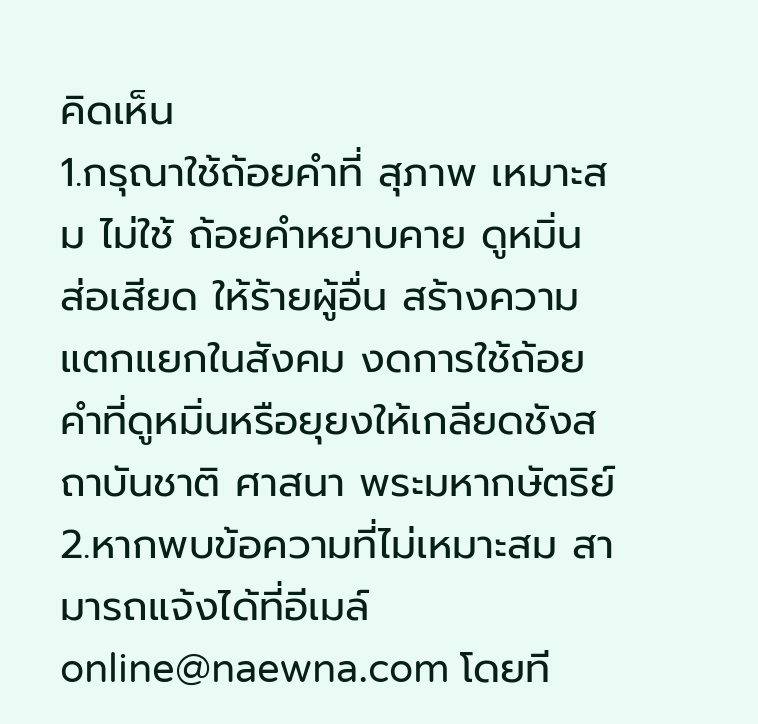คิดเห็น
1.กรุณาใช้ถ้อยคำที่ สุภาพ เหมาะสม ไม่ใช้ ถ้อยคำหยาบคาย ดูหมิ่น ส่อเสียด ให้ร้ายผู้อื่น สร้างความแตกแยกในสังคม งดการใช้ถ้อยคำที่ดูหมิ่นหรือยุยงให้เกลียดชังสถาบันชาติ ศาสนา พระมหากษัตริย์
2.หากพบข้อความที่ไม่เหมาะสม สามารถแจ้งได้ที่อีเมล์ online@naewna.com โดยที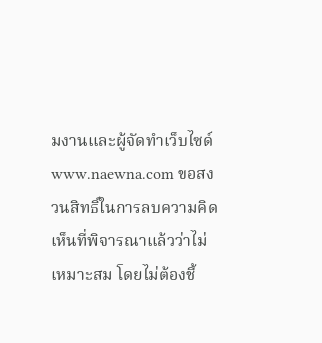มงานและผู้จัดทำเว็บไซด์ www.naewna.com ขอสงวนสิทธิ์ในการลบความคิดเห็นที่พิจารณาแล้วว่าไม่เหมาะสม โดยไม่ต้องชี้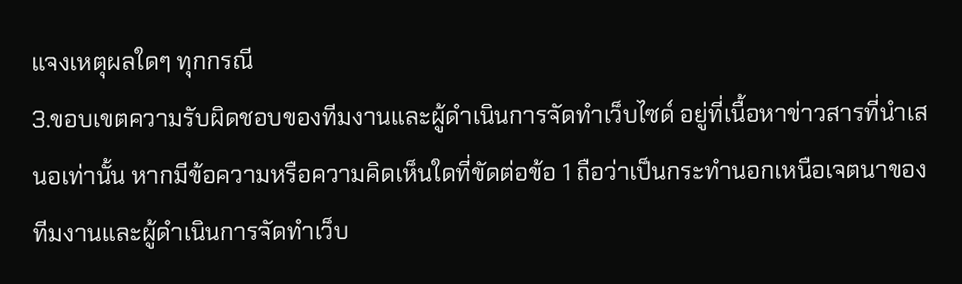แจงเหตุผลใดๆ ทุกกรณี
3.ขอบเขตความรับผิดชอบของทีมงานและผู้ดำเนินการจัดทำเว็บไซด์ อยู่ที่เนื้อหาข่าวสารที่นำเสนอเท่านั้น หากมีข้อความหรือความคิดเห็นใดที่ขัดต่อข้อ 1 ถือว่าเป็นกระทำนอกเหนือเจตนาของทีมงานและผู้ดำเนินการจัดทำเว็บ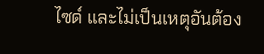ไซด์ และไม่เป็นเหตุอันต้อง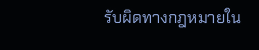รับผิดทางกฎหมายใน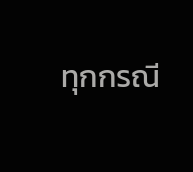ทุกกรณี